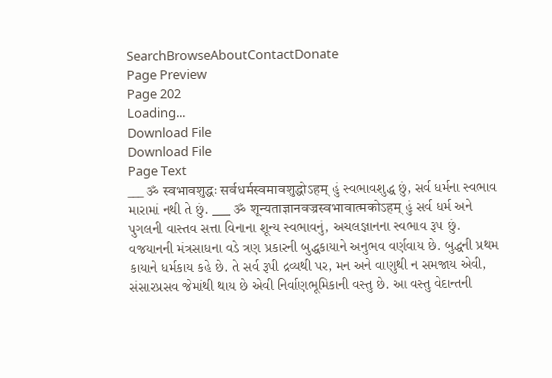SearchBrowseAboutContactDonate
Page Preview
Page 202
Loading...
Download File
Download File
Page Text
___ ॐ स्वभावशुद्धः सर्वधर्मस्वमावशुद्धोऽहम् હું સ્વભાવશુદ્ધ છું, સર્વ ધર્મના સ્વભાવ મારામાં નથી તે છું. ___ ॐ शून्यताज्ञानवज्रस्वभावात्मकोऽहम् હું સર્વ ધર્મ અને પુગલની વાસ્તવ સત્તા વિનાના શૂન્ય સ્વભાવનું, અચલજ્ઞાનના સ્વભાવ રૂ૫ છું. વજયાનની મંત્રસાધના વડે ત્રણ પ્રકારની બુદ્ધકાયાને અનુભવ વર્ણવાય છે. બુદ્ધની પ્રથમ કાયાને ધર્મકાય કહે છે. તે સર્વ રૂપી દ્રવ્યથી પર, મન અને વાણુથી ન સમજાય એવી, સંસારપ્રસવ જેમાંથી થાય છે એવી નિર્વાણભૂમિકાની વસ્તુ છે. આ વસ્તુ વેદાન્તની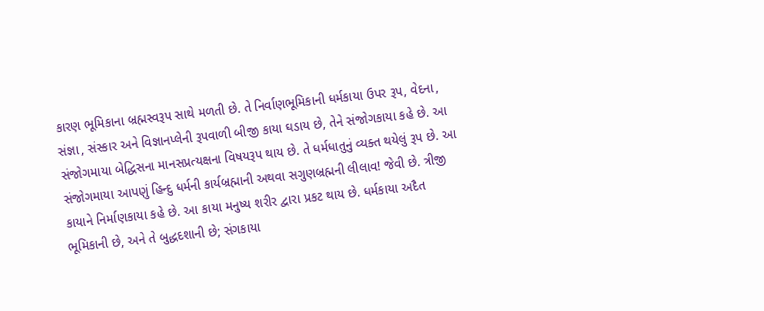કારણ ભૂમિકાના બ્રહ્મસ્વરૂપ સાથે મળતી છે. તે નિર્વાણભૂમિકાની ધર્મકાયા ઉપર રૂપ, વેદના, સંજ્ઞા, સંસ્કાર અને વિજ્ઞાનપ્લેની રૂપવાળી બીજી કાયા ઘડાય છે, તેને સંજોગકાયા કહે છે. આ સંજોગમાયા બેદ્ધિસના માનસપ્રત્યક્ષના વિષયરૂપ થાય છે. તે ધર્મધાતુનું વ્યક્ત થયેલું રૂપ છે. આ સંજોગમાયા આપણું હિન્દુ ધર્મની કાર્યબ્રહ્માની અથવા સગુણબ્રહ્મની લીલાવ! જેવી છે. ત્રીજી કાયાને નિર્માણકાયા કહે છે. આ કાયા મનુષ્ય શરીર દ્વારા પ્રકટ થાય છે. ધર્મકાયા અદૈત ભૂમિકાની છે, અને તે બુદ્ધદશાની છે; સંગકાયા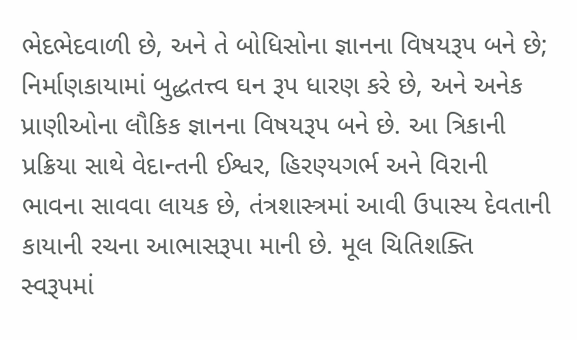ભેદભેદવાળી છે, અને તે બોધિસોના જ્ઞાનના વિષયરૂપ બને છે; નિર્માણકાયામાં બુદ્ધતત્ત્વ ઘન રૂપ ધારણ કરે છે, અને અનેક પ્રાણીઓના લૌકિક જ્ઞાનના વિષયરૂપ બને છે. આ ત્રિકાની પ્રક્રિયા સાથે વેદાન્તની ઈશ્વર, હિરણ્યગર્ભ અને વિરાની ભાવના સાવવા લાયક છે, તંત્રશાસ્ત્રમાં આવી ઉપાસ્ય દેવતાની કાયાની રચના આભાસરૂપા માની છે. મૂલ ચિતિશક્તિ સ્વરૂપમાં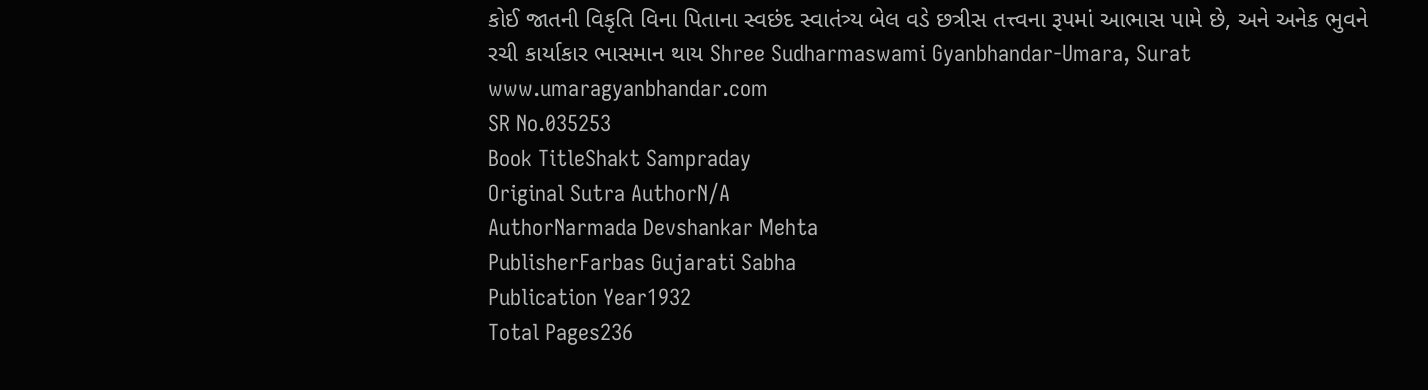કોઈ જાતની વિકૃતિ વિના પિતાના સ્વછંદ સ્વાતંત્ર્ય બેલ વડે છત્રીસ તત્ત્વના રૂપમાં આભાસ પામે છે, અને અનેક ભુવને રચી કાર્યાકાર ભાસમાન થાય Shree Sudharmaswami Gyanbhandar-Umara, Surat www.umaragyanbhandar.com
SR No.035253
Book TitleShakt Sampraday
Original Sutra AuthorN/A
AuthorNarmada Devshankar Mehta
PublisherFarbas Gujarati Sabha
Publication Year1932
Total Pages236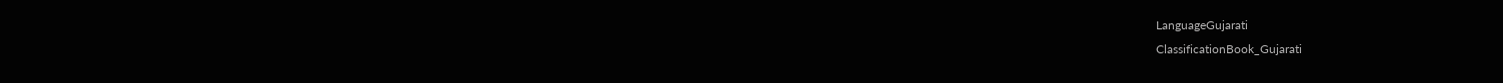LanguageGujarati
ClassificationBook_Gujarati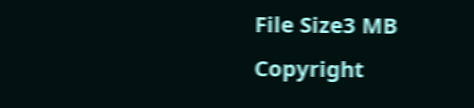File Size3 MB
Copyright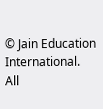© Jain Education International. All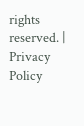rights reserved. | Privacy Policy